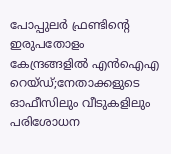പോപ്പുലർ ഫ്രണ്ടിന്റെ ഇരുപതോളം കേന്ദ്രങ്ങളിൽ എൻഐഎ റെയ്ഡ്;നേതാക്കളുടെ ഓഫീസിലും വീടുകളിലും പരിശോധന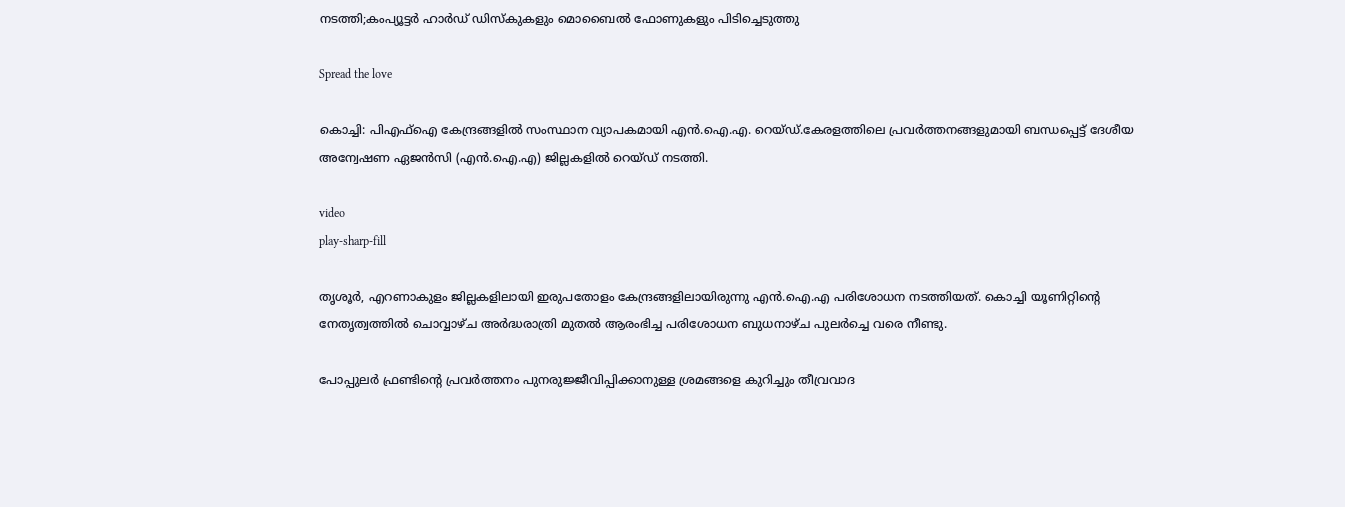നടത്തി;കംപ്യൂട്ടർ ഹാർഡ് ഡിസ്‌കുകളും മൊബൈൽ ഫോണുകളും പിടിച്ചെടുത്തു

Spread the love

കൊച്ചി: പിഎഫ്‌ഐ കേന്ദ്രങ്ങളിൽ സംസ്ഥാന വ്യാപകമായി എൻ.ഐ.എ. റെയ്ഡ്.കേരളത്തിലെ പ്രവർത്തനങ്ങളുമായി ബന്ധപ്പെട്ട് ദേശീയ അന്വേഷണ ഏജൻസി (എൻ.ഐ.എ) ജില്ലകളിൽ റെയ്ഡ് നടത്തി.

video
play-sharp-fill

തൃശൂർ, എറണാകുളം ജില്ലകളിലായി ഇരുപതോളം കേന്ദ്രങ്ങളിലായിരുന്നു എൻ.ഐ.എ പരിശോധന നടത്തിയത്. കൊച്ചി യൂണിറ്റിന്റെ നേതൃത്വത്തിൽ ചൊവ്വാഴ്ച അർദ്ധരാത്രി മുതൽ ആരംഭിച്ച പരിശോധന ബുധനാഴ്ച പുലർച്ചെ വരെ നീണ്ടു.

പോപ്പുലർ ഫ്രണ്ടിന്റെ പ്രവർത്തനം പുനരുജ്ജീവിപ്പിക്കാനുള്ള ശ്രമങ്ങളെ കുറിച്ചും തീവ്രവാദ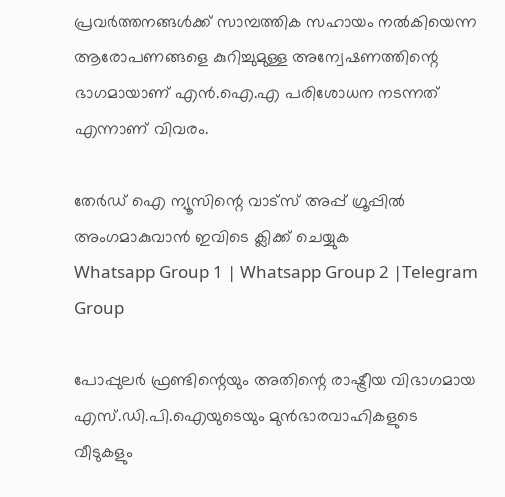പ്രവർത്തനങ്ങൾക്ക് സാമ്പത്തിക സഹായം നൽകിയെന്ന ആരോപണങ്ങളെ കുറിച്ചുമുള്ള അന്വേഷണത്തിന്റെ ഭാഗമായാണ് എൻ.ഐ.എ പരിശോധന നടന്നത് എന്നാണ് വിവരം.

തേർഡ് ഐ ന്യൂസിന്റെ വാട്സ് അപ്പ് ഗ്രൂപ്പിൽ അംഗമാകുവാൻ ഇവിടെ ക്ലിക്ക് ചെയ്യുക
Whatsapp Group 1 | Whatsapp Group 2 |Telegram Group

പോപ്പുലർ ഫ്രണ്ടിന്റെയും അതിന്റെ രാഷ്ട്രീയ വിഭാഗമായ എസ്.ഡി.പി.ഐയുടെയും മുൻഭാരവാഹികളുടെ വീടുകളും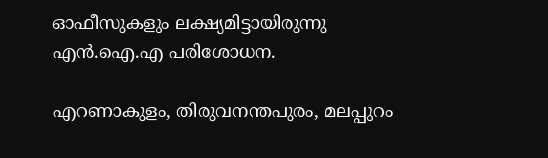ഓഫീസുകളും ലക്ഷ്യമിട്ടായിരുന്നു എൻ.ഐ.എ പരിശോധന.

എറണാകുളം, തിരുവനന്തപുരം, മലപ്പുറം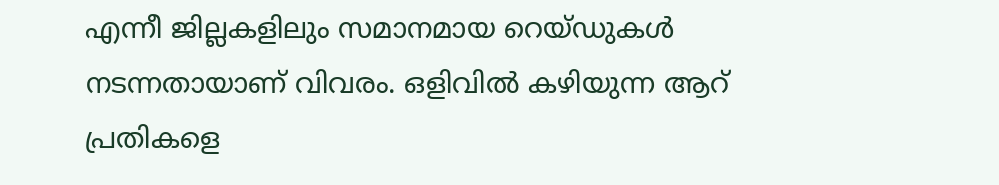എന്നീ ജില്ലകളിലും സമാനമായ റെയ്ഡുകൾ നടന്നതായാണ് വിവരം. ഒളിവിൽ കഴിയുന്ന ആറ് പ്രതികളെ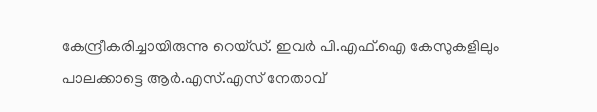കേന്ദ്രീകരിച്ചായിരുന്നു റെയ്‌‌ഡ്. ഇവർ പി.എഫ്.ഐ കേസുകളിലും പാലക്കാട്ടെ ആർ.എസ്.എസ് നേതാവ്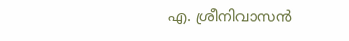എ. ശ്രീനിവാസൻ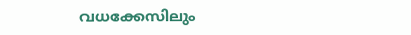വധക്കേസിലും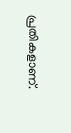പ്രതികളാണ്.